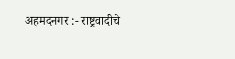अहमदनगर :- राष्ट्रवादीचे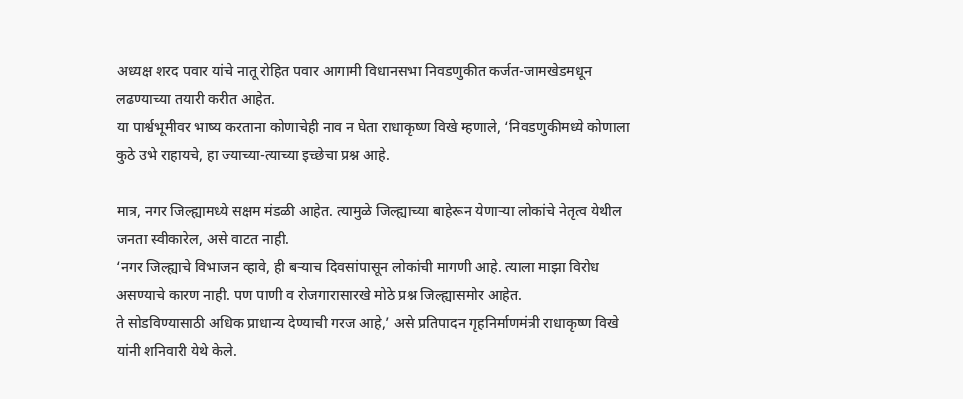अध्यक्ष शरद पवार यांचे नातू रोहित पवार आगामी विधानसभा निवडणुकीत कर्जत-जामखेडमधून लढण्याच्या तयारी करीत आहेत.
या पार्श्वभूमीवर भाष्य करताना कोणाचेही नाव न घेता राधाकृष्ण विखे म्हणाले, ‘निवडणुकीमध्ये कोणाला कुठे उभे राहायचे, हा ज्याच्या-त्याच्या इच्छेचा प्रश्न आहे.

मात्र, नगर जिल्ह्यामध्ये सक्षम मंडळी आहेत. त्यामुळे जिल्ह्याच्या बाहेरून येणाऱ्या लोकांचे नेतृत्व येथील जनता स्वीकारेल, असे वाटत नाही.
‘नगर जिल्ह्याचे विभाजन व्हावे, ही बऱ्याच दिवसांपासून लोकांची मागणी आहे. त्याला माझा विरोध असण्याचे कारण नाही. पण पाणी व रोजगारासारखे मोठे प्रश्न जिल्ह्यासमोर आहेत.
ते सोडविण्यासाठी अधिक प्राधान्य देण्याची गरज आहे,’ असे प्रतिपादन गृहनिर्माणमंत्री राधाकृष्ण विखे यांनी शनिवारी येथे केले.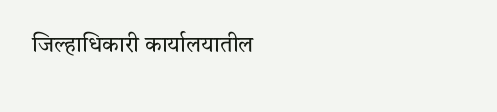जिल्हाधिकारी कार्यालयातील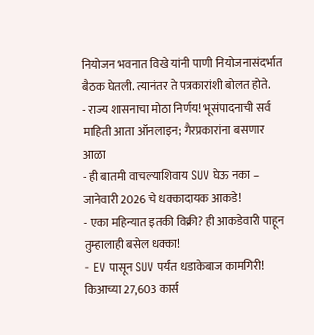नियोजन भवनात विखे यांनी पाणी नियोजनासंदर्भात बैठक घेतली. त्यानंतर ते पत्रकारांशी बोलत होते.
- राज्य शासनाचा मोठा निर्णय! भूसंपादनाची सर्व माहिती आता ऑनलाइन; गैरप्रकारांना बसणार आळा
- ही बातमी वाचल्याशिवाय SUV घेऊ नका – जानेवारी 2026 चे धक्कादायक आकडे!
- एका महिन्यात इतकी विक्री? ही आकडेवारी पाहून तुम्हालाही बसेल धक्का!
- EV पासून SUV पर्यंत धडाकेबाज कामगिरी! किआच्या 27,603 कार्स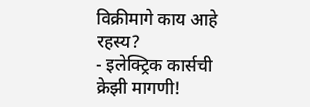विक्रीमागे काय आहे रहस्य?
- इलेक्ट्रिक कार्सची क्रेझी मागणी!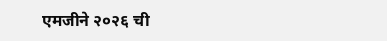एमजीने २०२६ ची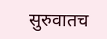सुरुवातच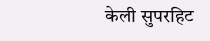केली सुपरहिट